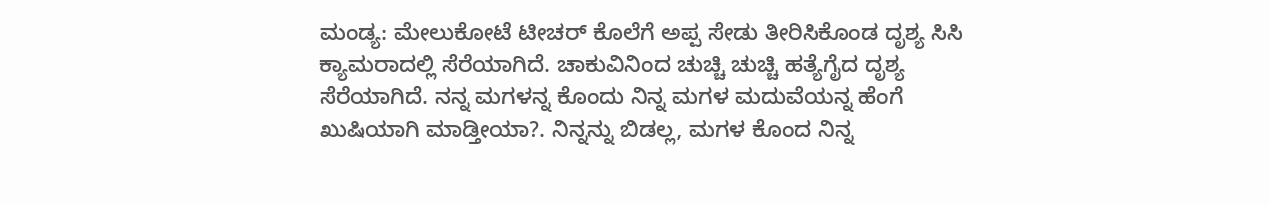ಮಂಡ್ಯ: ಮೇಲುಕೋಟೆ ಟೀಚರ್ ಕೊಲೆಗೆ ಅಪ್ಪ ಸೇಡು ತೀರಿಸಿಕೊಂಡ ದೃಶ್ಯ ಸಿಸಿ ಕ್ಯಾಮರಾದಲ್ಲಿ ಸೆರೆಯಾಗಿದೆ. ಚಾಕುವಿನಿಂದ ಚುಚ್ಚಿ ಚುಚ್ಚಿ ಹತ್ಯೆಗೈದ ದೃಶ್ಯ ಸೆರೆಯಾಗಿದೆ. ನನ್ನ ಮಗಳನ್ನ ಕೊಂದು ನಿನ್ನ ಮಗಳ ಮದುವೆಯನ್ನ ಹೆಂಗೆ ಖುಷಿಯಾಗಿ ಮಾಡ್ತೀಯಾ?. ನಿನ್ನನ್ನು ಬಿಡಲ್ಲ, ಮಗಳ ಕೊಂದ ನಿನ್ನ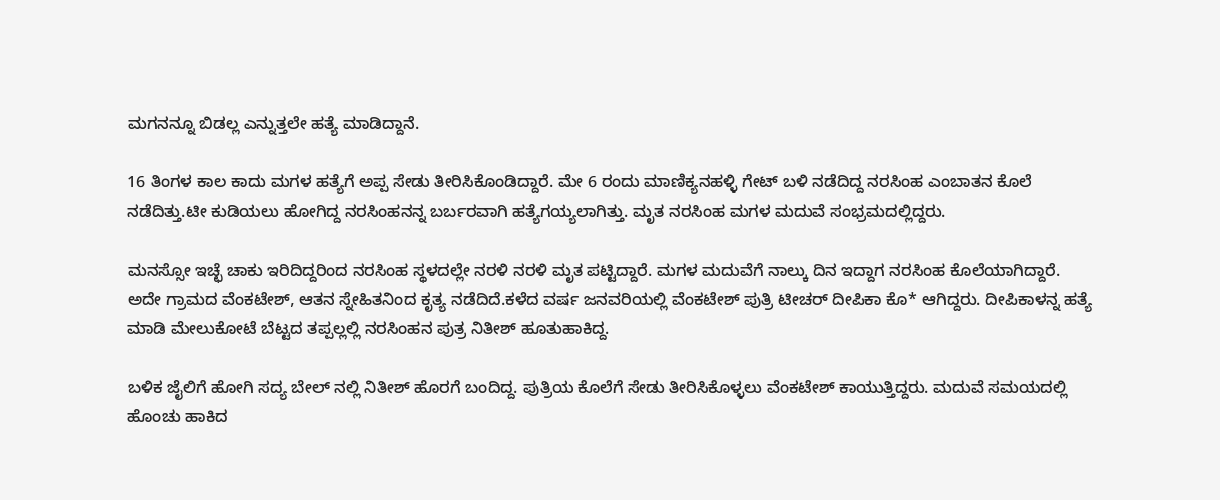ಮಗನನ್ನೂ ಬಿಡಲ್ಲ ಎನ್ನುತ್ತಲೇ ಹತ್ಯೆ ಮಾಡಿದ್ದಾನೆ.

16 ತಿಂಗಳ ಕಾಲ ಕಾದು ಮಗಳ ಹತ್ಯೆಗೆ ಅಪ್ಪ ಸೇಡು ತೀರಿಸಿಕೊಂಡಿದ್ದಾರೆ. ಮೇ 6 ರಂದು ಮಾಣಿಕ್ಯನಹಳ್ಳಿ ಗೇಟ್ ಬಳಿ ನಡೆದಿದ್ದ ನರಸಿಂಹ ಎಂಬಾತನ ಕೊಲೆ ನಡೆದಿತ್ತು.ಟೀ ಕುಡಿಯಲು ಹೋಗಿದ್ದ ನರಸಿಂಹನನ್ನ ಬರ್ಬರವಾಗಿ ಹತ್ಯೆಗಯ್ಯಲಾಗಿತ್ತು. ಮೃತ ನರಸಿಂಹ ಮಗಳ ಮದುವೆ ಸಂಭ್ರಮದಲ್ಲಿದ್ದರು.

ಮನಸ್ಸೋ ಇಚ್ಛೆ ಚಾಕು ಇರಿದಿದ್ದರಿಂದ ನರಸಿಂಹ ಸ್ಥಳದಲ್ಲೇ ನರಳಿ ನರಳಿ ಮೃತ ಪಟ್ಟಿದ್ದಾರೆ. ಮಗಳ ಮದುವೆಗೆ ನಾಲ್ಕು ದಿನ ಇದ್ದಾಗ ನರಸಿಂಹ ಕೊಲೆಯಾಗಿದ್ದಾರೆ. ಅದೇ ಗ್ರಾಮದ ವೆಂಕಟೇಶ್, ಆತನ ಸ್ನೇಹಿತನಿಂದ ಕೃತ್ಯ ನಡೆದಿದೆ.ಕಳೆದ ವರ್ಷ ಜನವರಿಯಲ್ಲಿ ವೆಂಕಟೇಶ್ ಪುತ್ರಿ ಟೀಚರ್ ದೀಪಿಕಾ ಕೊ* ಆಗಿದ್ದರು. ದೀಪಿಕಾಳನ್ನ ಹತ್ಯೆ ಮಾಡಿ ಮೇಲುಕೋಟೆ ಬೆಟ್ಟದ ತಪ್ಪಲ್ಲಲ್ಲಿ ನರಸಿಂಹನ ಪುತ್ರ ನಿತೀಶ್ ಹೂತುಹಾಕಿದ್ದ.

ಬಳಿಕ ಜೈಲಿಗೆ ಹೋಗಿ ಸದ್ಯ ಬೇಲ್ ನಲ್ಲಿ ನಿತೀಶ್ ಹೊರಗೆ ಬಂದಿದ್ದ. ಪುತ್ರಿಯ ಕೊಲೆಗೆ ಸೇಡು ತೀರಿಸಿಕೊಳ್ಳಲು ವೆಂಕಟೇಶ್ ಕಾಯುತ್ತಿದ್ದರು. ಮದುವೆ ಸಮಯದಲ್ಲಿ ಹೊಂಚು ಹಾಕಿದ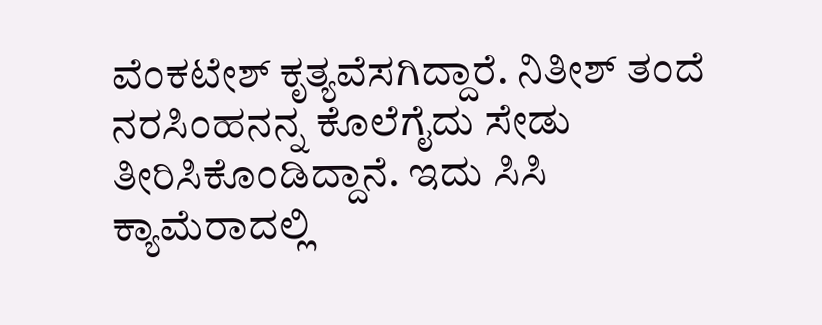ವೆಂಕಟೇಶ್ ಕೃತ್ಯವೆಸಗಿದ್ದಾರೆ. ನಿತೀಶ್ ತಂದೆ ನರಸಿಂಹನನ್ನ ಕೊಲೆಗೈದು ಸೇಡು ತೀರಿಸಿಕೊಂಡಿದ್ದಾನೆ. ಇದು ಸಿಸಿ ಕ್ಯಾಮೆರಾದಲ್ಲಿ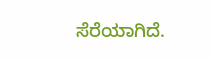ಸೆರೆಯಾಗಿದೆ.